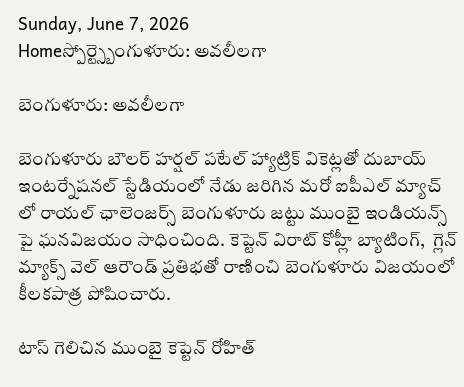Sunday, June 7, 2026
Homeస్పోర్ట్స్బెంగుళూరు: అవలీలగా

బెంగుళూరు: అవలీలగా

బెంగుళూరు బౌలర్ హర్షల్ పటేల్ హ్యాట్రిక్ వికెట్లతో దుబాయ్ ఇంటర్నేషనల్ స్టేడియంలో నేడు జరిగిన మరో ఐపీఎల్ మ్యాచ్ లో రాయల్ ఛాలెంజర్స్ బెంగుళూరు జట్టు ముంబై ఇండియన్స్ పై ఘనవిజయం సాధించింది. కెప్టెన్ విరాట్ కోహ్లీ బ్యాటింగ్,  గ్లెన్ మ్యాక్స్ వెల్ ఆరౌండ్ ప్రతిభతో రాణించి బెంగుళూరు విజయంలో కీలకపాత్ర పోషించారు.

టాస్ గెలిచిన ముంబై కెప్టెన్ రోహిత్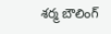శర్మ బౌలింగ్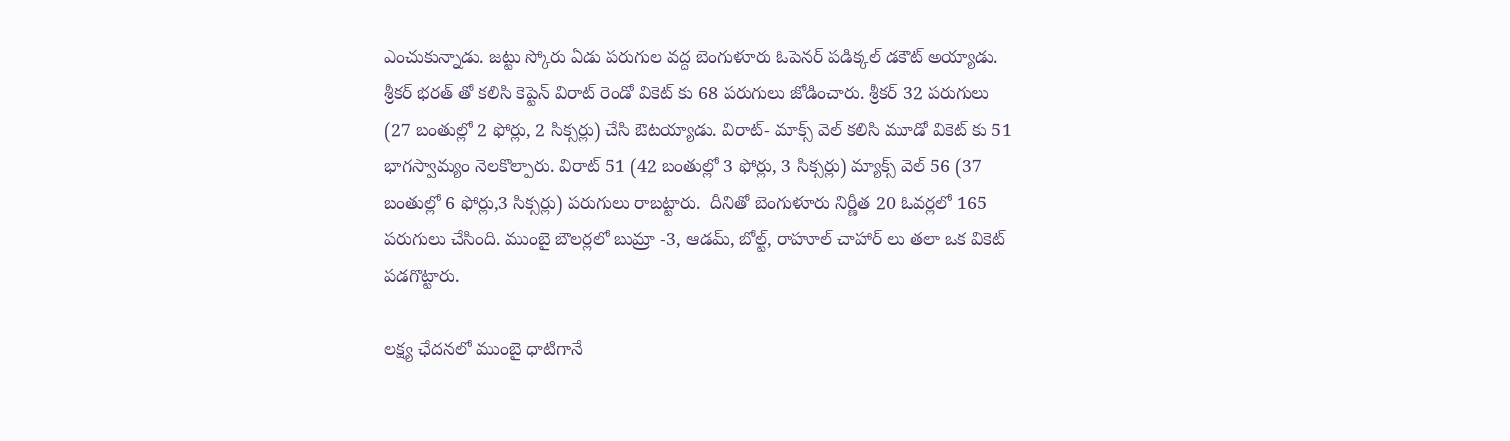ఎంచుకున్నాడు. జట్టు స్కోరు ఏడు పరుగుల వద్ద బెంగుళూరు ఓపెనర్ పడిక్కల్ డకౌట్ అయ్యాడు. శ్రీకర్ భరత్ తో కలిసి కెప్టెన్ విరాట్ రెండో వికెట్ కు 68 పరుగులు జోడించారు. శ్రీకర్ 32 పరుగులు (27 బంతుల్లో 2 ఫోర్లు, 2 సిక్సర్లు) చేసి ఔటయ్యాడు. విరాట్- మాక్స్ వెల్ కలిసి మూడో వికెట్ కు 51  భాగస్వామ్యం నెలకొల్పారు. విరాట్ 51 (42 బంతుల్లో 3 ఫోర్లు, 3 సిక్సర్లు) మ్యాక్స్ వెల్ 56 (37 బంతుల్లో 6 ఫోర్లు,3 సిక్సర్లు) పరుగులు రాబట్టారు.  దీనితో బెంగుళూరు నిర్ణీత 20 ఓవర్లలో 165 పరుగులు చేసింది. ముంబై బౌలర్లలో బుమ్రా -3, ఆడమ్, బోల్ట్, రాహూల్ చాహార్ లు తలా ఒక వికెట్ పడగొట్టారు.

లక్ష్య ఛేదనలో ముంబై ధాటిగానే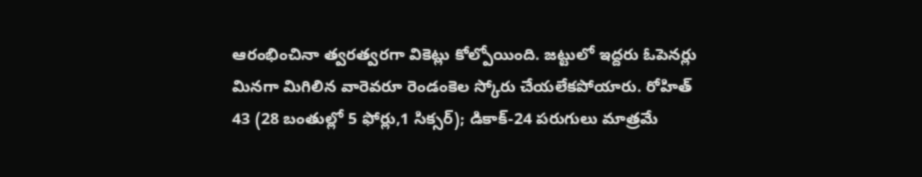ఆరంభించినా త్వరత్వరగా వికెట్లు కోల్పోయింది. జట్టులో ఇద్దరు ఓపెనర్లు మినగా మిగిలిన వారెవరూ రెండంకెల స్కోరు చేయలేకపోయారు. రోహిత్ 43 (28 బంతుల్లో 5 ఫోర్లు,1 సిక్సర్); డికాక్-24 పరుగులు మాత్రమే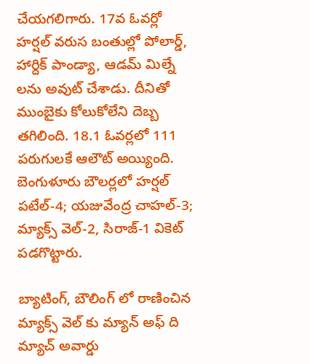చేయగలిగారు. 17వ ఓవర్లో హర్షల్ వరుస బంతుల్లో పోలార్డ్, హార్దిక్ పాండ్యా, ఆడమ్ మిల్నే లను అవుట్ చేశాడు. దీనితో ముంబైకు కోలుకోలేని దెబ్బ తగిలింది. 18.1 ఓవర్లలో 111 పరుగులకే ఆలౌట్ అయ్యింది. బెంగుళూరు బౌలర్లలో హర్షల్ పటేల్-4; యజువేంద్ర చాహల్-3; మ్యాక్స్ వెల్-2, సిరాజ్-1 వికెట్ పడగొట్టారు.

బ్యాటింగ్, బౌలింగ్ లో రాణించిన మ్యాక్స్ వెల్ కు మ్యాన్ అఫ్ ది మ్యాచ్ అవార్డు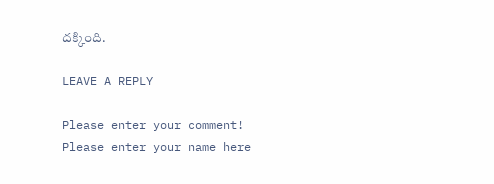దక్కింది.

LEAVE A REPLY

Please enter your comment!
Please enter your name here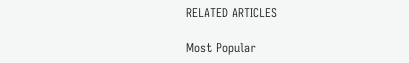RELATED ARTICLES

Most Popular